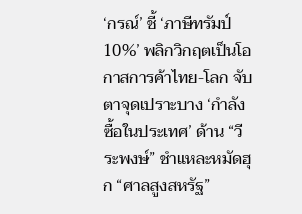‘กรณ์’ ชี้ ‘ภาษีทรัมป์ 10%’ พลิกวิกฤตเป็นโอกาสการค้าไทย-โลก จับตาจุดเปราะบาง ‘กำลังซื้อในประเทศ’ ด้าน “วีระพงษ์” ชำแหละหมัดฮุก “ศาลสูงสหรัฐ”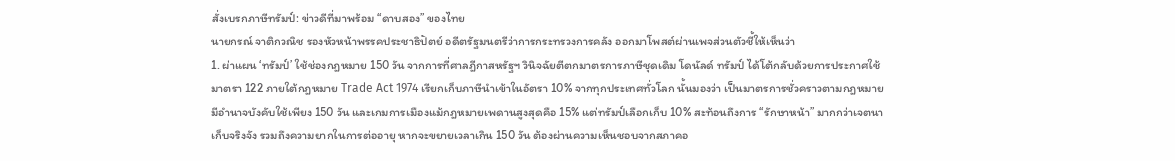สั่งเบรกภาษีทรัมป์: ข่าวดีที่มาพร้อม “ดาบสอง” ของไทย
นายกรณ์ จาติกวณิช รองหัวหน้าพรรคประชาธิปัตย์ อดีตรัฐมนตรีว่าการกระทรวงการคลัง ออกมาโพสต์ผ่านเพจส่วนตัวชี้ให้เห็นว่า
1. ผ่าแผน ‘ทรัมป์’ ใช้ช่องกฎหมาย 150 วัน จากการที่ศาลฎีกาสหรัฐฯ วินิจฉัยตีตกมาตรการภาษีชุดเดิม โดนัลด์ ทรัมป์ ได้โต้กลับด้วยการประกาศใช้ มาตรา 122 ภายใต้กฎหมาย Trade Act 1974 เรียกเก็บภาษีนำเข้าในอัตรา 10% จากทุกประเทศทั่วโลก นั้นมองว่า เป็นมาตรการชั่วคราวตามกฎหมายมีอำนาจบังคับใช้เพียง 150 วัน และเกมการเมืองแม้กฎหมายเพดานสูงสุดคือ 15% แต่ทรัมป์เลือกเก็บ 10% สะท้อนถึงการ “รักษาหน้า” มากกว่าเจตนาเก็บจริงจัง รวมถึงความยากในการต่ออายุ หากจะขยายเวลาเกิน 150 วัน ต้องผ่านความเห็นชอบจากสภาคอ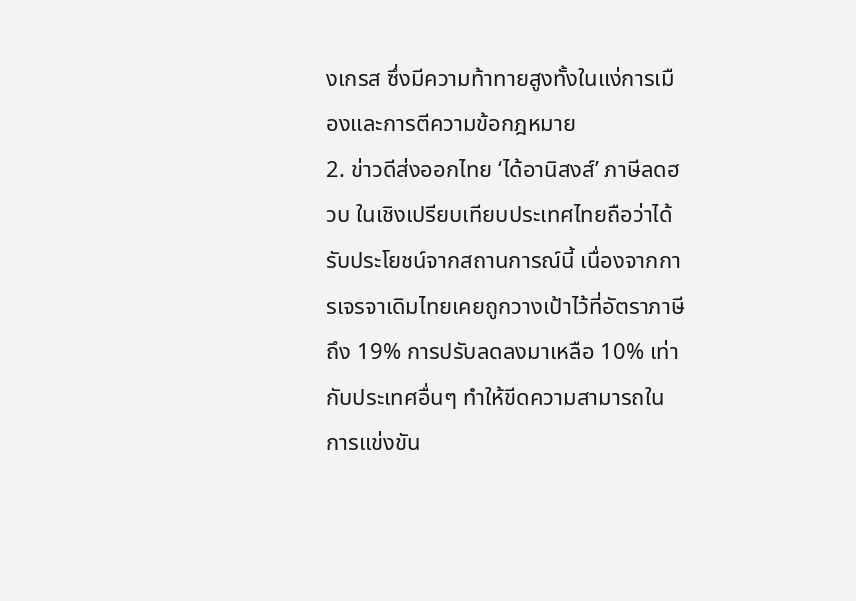งเกรส ซึ่งมีความท้าทายสูงทั้งในแง่การเมืองและการตีความข้อกฎหมาย
2. ข่าวดีส่งออกไทย ‘ได้อานิสงส์’ ภาษีลดฮวบ ในเชิงเปรียบเทียบประเทศไทยถือว่าได้รับประโยชน์จากสถานการณ์นี้ เนื่องจากการเจรจาเดิมไทยเคยถูกวางเป้าไว้ที่อัตราภาษีถึง 19% การปรับลดลงมาเหลือ 10% เท่ากับประเทศอื่นๆ ทำให้ขีดความสามารถในการแข่งขัน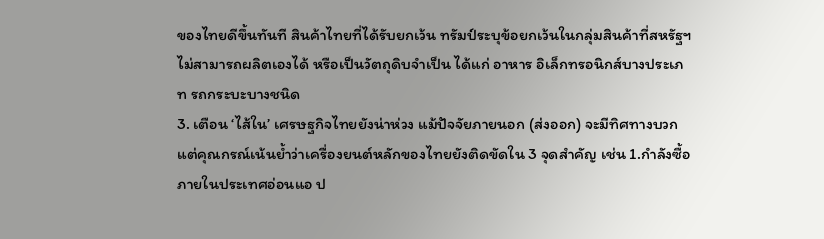ของไทยดีขึ้นทันที สินค้าไทยที่ได้รับยกเว้น ทรัมป์ระบุข้อยกเว้นในกลุ่มสินค้าที่สหรัฐฯ ไม่สามารถผลิตเองได้ หรือเป็นวัตถุดิบจำเป็น ได้แก่ อาหาร อิเล็กทรอนิกส์บางประเภท รถกระบะบางชนิด
3. เตือน ‘ไส้ใน’ เศรษฐกิจไทยยังน่าห่วง แม้ปัจจัยภายนอก (ส่งออก) จะมีทิศทางบวก แต่คุณกรณ์เน้นย้ำว่าเครื่องยนต์หลักของไทยยังติดขัดใน 3 จุดสำคัญ เช่น 1.กำลังซื้อภายในประเทศอ่อนแอ ป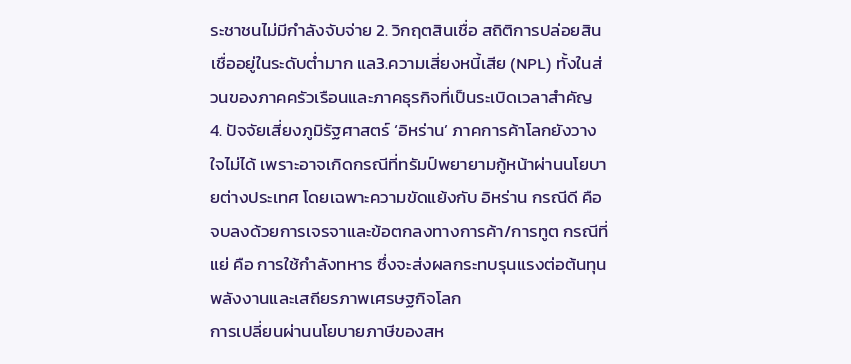ระชาชนไม่มีกำลังจับจ่าย 2. วิกฤตสินเชื่อ สถิติการปล่อยสินเชื่ออยู่ในระดับต่ำมาก แล3.ความเสี่ยงหนี้เสีย (NPL) ทั้งในส่วนของภาคครัวเรือนและภาคธุรกิจที่เป็นระเบิดเวลาสำคัญ
4. ปัจจัยเสี่ยงภูมิรัฐศาสตร์ ‘อิหร่าน’ ภาคการค้าโลกยังวางใจไม่ได้ เพราะอาจเกิดกรณีที่ทรัมป์พยายามกู้หน้าผ่านนโยบายต่างประเทศ โดยเฉพาะความขัดแย้งกับ อิหร่าน กรณีดี คือ จบลงด้วยการเจรจาและข้อตกลงทางการค้า/การทูต กรณีที่แย่ คือ การใช้กำลังทหาร ซึ่งจะส่งผลกระทบรุนแรงต่อต้นทุนพลังงานและเสถียรภาพเศรษฐกิจโลก
การเปลี่ยนผ่านนโยบายภาษีของสห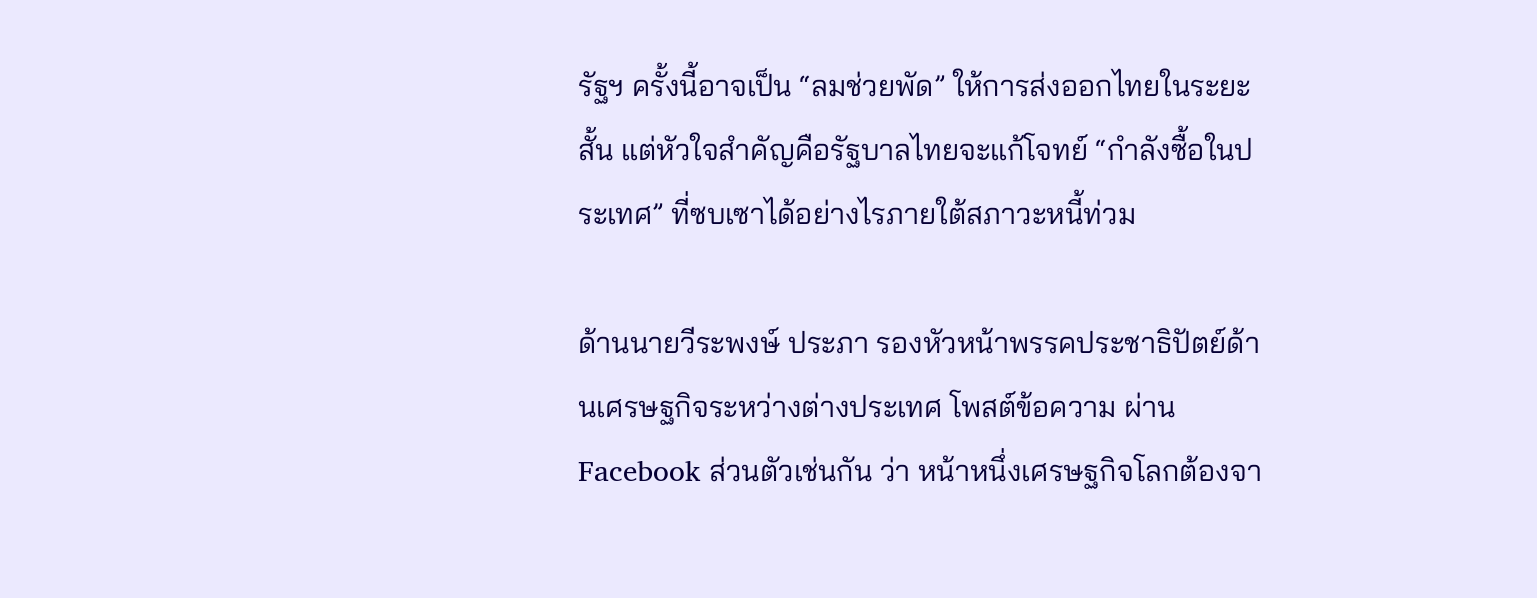รัฐฯ ครั้งนี้อาจเป็น “ลมช่วยพัด” ให้การส่งออกไทยในระยะสั้น แต่หัวใจสำคัญคือรัฐบาลไทยจะแก้โจทย์ “กำลังซื้อในประเทศ” ที่ซบเซาได้อย่างไรภายใต้สภาวะหนี้ท่วม

ด้านนายวีระพงษ์ ประภา รองหัวหน้าพรรคประชาธิปัตย์ด้านเศรษฐกิจระหว่างต่างประเทศ โพสต์ข้อความ ผ่าน Facebook ส่วนตัวเช่นกัน ว่า หน้าหนึ่งเศรษฐกิจโลกต้องจา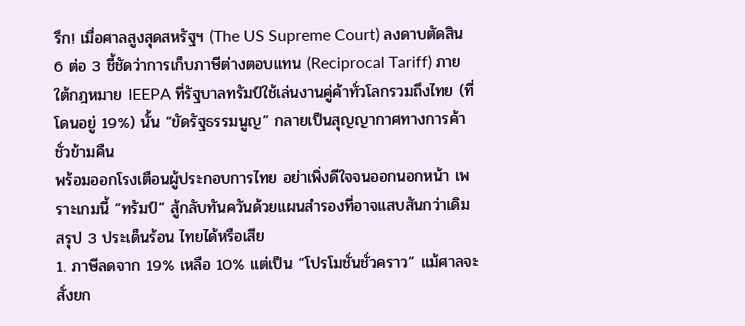รึก! เมื่อศาลสูงสุดสหรัฐฯ (The US Supreme Court) ลงดาบตัดสิน 6 ต่อ 3 ชี้ชัดว่าการเก็บภาษีต่างตอบแทน (Reciprocal Tariff) ภายใต้กฎหมาย IEEPA ที่รัฐบาลทรัมป์ใช้เล่นงานคู่ค้าทั่วโลกรวมถึงไทย (ที่โดนอยู่ 19%) นั้น “ขัดรัฐธรรมนูญ” กลายเป็นสุญญากาศทางการค้าชั่วข้ามคืน
พร้อมออกโรงเตือนผู้ประกอบการไทย อย่าเพิ่งดีใจจนออกนอกหน้า เพราะเกมนี้ “ทรัมป์” สู้กลับทันควันด้วยแผนสำรองที่อาจแสบสันกว่าเดิม
สรุป 3 ประเด็นร้อน ไทยได้หรือเสีย
1. ภาษีลดจาก 19% เหลือ 10% แต่เป็น “โปรโมชั่นชั่วคราว” แม้ศาลจะสั่งยก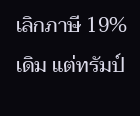เลิกภาษี 19% เดิม แต่ทรัมป์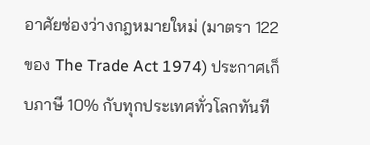อาศัยช่องว่างกฎหมายใหม่ (มาตรา 122 ของ The Trade Act 1974) ประกาศเก็บภาษี 10% กับทุกประเทศทั่วโลกทันที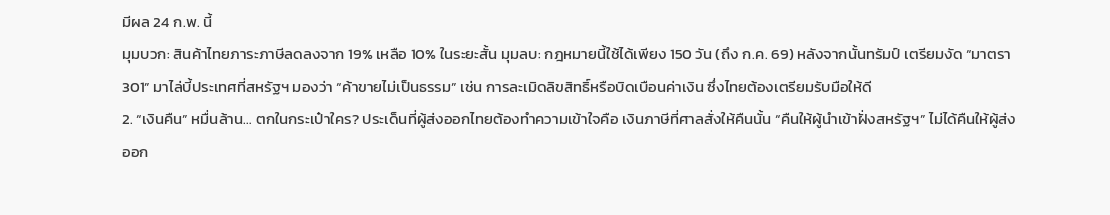มีผล 24 ก.พ. นี้
มุมบวก: สินค้าไทยภาระภาษีลดลงจาก 19% เหลือ 10% ในระยะสั้น มุมลบ: กฎหมายนี้ใช้ได้เพียง 150 วัน (ถึง ก.ค. 69) หลังจากนั้นทรัมป์ เตรียมงัด “มาตรา 301” มาไล่บี้ประเทศที่สหรัฐฯ มองว่า “ค้าขายไม่เป็นธรรม” เช่น การละเมิดลิขสิทธิ์หรือบิดเบือนค่าเงิน ซึ่งไทยต้องเตรียมรับมือให้ดี
2. “เงินคืน” หมื่นล้าน… ตกในกระเป๋าใคร? ประเด็นที่ผู้ส่งออกไทยต้องทำความเข้าใจคือ เงินภาษีที่ศาลสั่งให้คืนนั้น “คืนให้ผู้นำเข้าฝั่งสหรัฐฯ” ไม่ได้คืนให้ผู้ส่งออก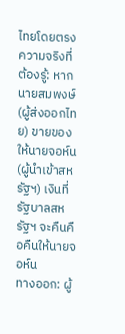ไทยโดยตรง
ความจริงที่ต้องรู้: หากนายสมพงษ์ (ผู้ส่งออกไทย) ขายของให้นายจอห์น (ผู้นำเข้าสหรัฐฯ) เงินที่รัฐบาลสหรัฐฯ จะคืนคือคืนให้นายจอห์น
ทางออก: ผู้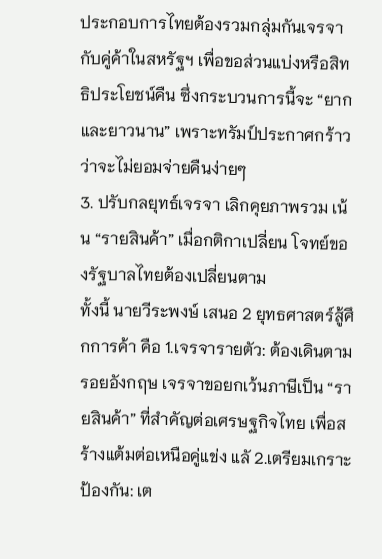ประกอบการไทยต้องรวมกลุ่มกันเจรจากับคู่ค้าในสหรัฐฯ เพื่อขอส่วนแบ่งหรือสิทธิประโยชน์คืน ซึ่งกระบวนการนี้จะ “ยากและยาวนาน” เพราะทรัมป์ประกาศกร้าวว่าจะไม่ยอมจ่ายคืนง่ายๆ
3. ปรับกลยุทธ์เจรจา เลิกคุยภาพรวม เน้น “รายสินค้า” เมื่อกติกาเปลี่ยน โจทย์ของรัฐบาลไทยต้องเปลี่ยนตาม
ทั้งนี้ นายวีระพงษ์ เสนอ 2 ยุทธศาสตร์สู้ศึกการค้า คือ 1.เจรจารายตัว: ต้องเดินตามรอยอังกฤษ เจรจาขอยกเว้นภาษีเป็น “รายสินค้า” ที่สำคัญต่อเศรษฐกิจไทย เพื่อสร้างแต้มต่อเหนือคู่แข่ง แลั 2.เตรียมเกราะป้องกัน: เต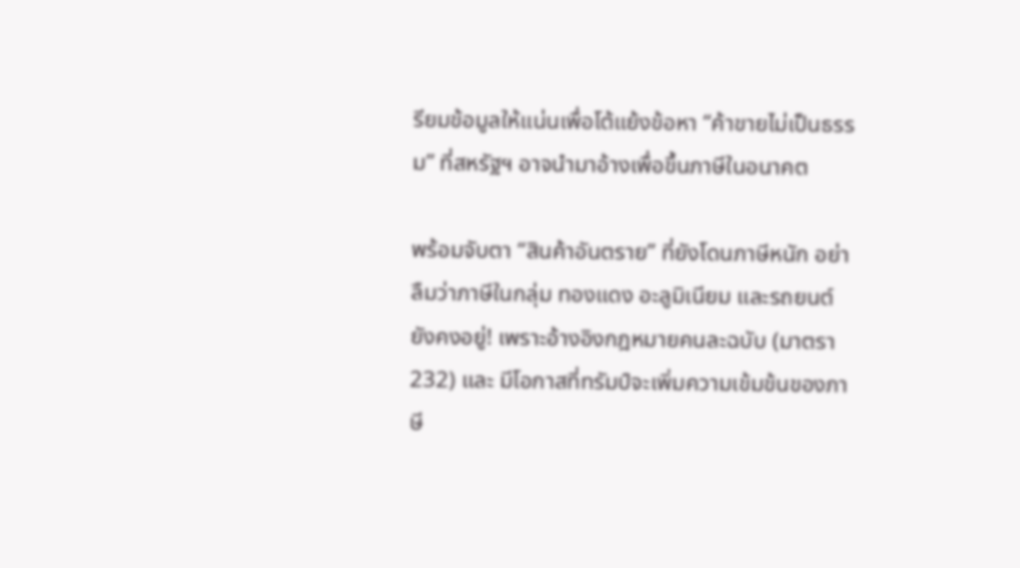รียมข้อมูลให้แน่นเพื่อโต้แย้งข้อหา “ค้าขายไม่เป็นธรรม” ที่สหรัฐฯ อาจนำมาอ้างเพื่อขึ้นภาษีในอนาคต

พร้อมจับตา “สินค้าอันตราย” ที่ยังโดนภาษีหนัก อย่าลืมว่าภาษีในกลุ่ม ทองแดง อะลูมิเนียม และรถยนต์ ยังคงอยู่! เพราะอ้างอิงกฎหมายคนละฉบับ (มาตรา 232) และ มีโอกาสที่ทรัมป์จะเพิ่มความเข้มข้นของภาษี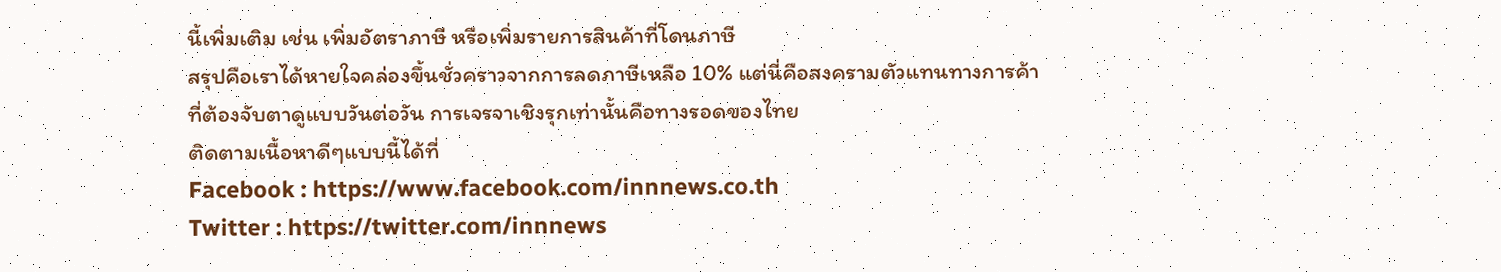นี้เพิ่มเติม เช่น เพิ่มอัตราภาษี หรือเพิ่มรายการสินค้าที่โดนภาษี
สรุปคือเราได้หายใจคล่องขึ้นชั่วคราวจากการลดภาษีเหลือ 10% แต่นี่คือสงครามตัวแทนทางการค้าที่ต้องจับตาดูแบบวันต่อวัน การเจรจาเชิงรุกเท่านั้นคือทางรอดของไทย
ติดตามเนื้อหาดีๆแบบนี้ได้ที่
Facebook : https://www.facebook.com/innnews.co.th
Twitter : https://twitter.com/innnews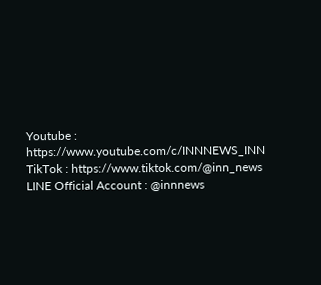Youtube : https://www.youtube.com/c/INNNEWS_INN
TikTok : https://www.tiktok.com/@inn_news
LINE Official Account : @innnews